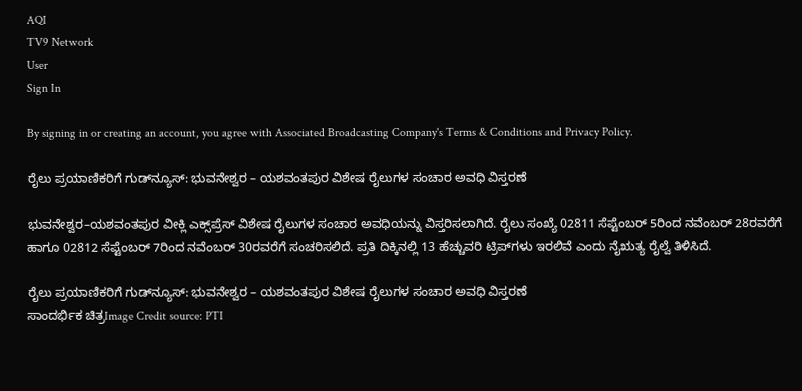AQI
TV9 Network
User
Sign In

By signing in or creating an account, you agree with Associated Broadcasting Company's Terms & Conditions and Privacy Policy.

ರೈಲು ಪ್ರಯಾಣಿಕರಿಗೆ ಗುಡ್‌ನ್ಯೂಸ್: ಭುವನೇಶ್ವರ – ಯಶವಂತಪುರ ವಿಶೇಷ ರೈಲುಗಳ ಸಂಚಾರ ಅವಧಿ ವಿಸ್ತರಣೆ

ಭುವನೇಶ್ವರ–ಯಶವಂತಪುರ ವೀಕ್ಲಿ ಎಕ್ಸ್‌ಪ್ರೆಸ್ ವಿಶೇಷ ರೈಲುಗಳ ಸಂಚಾರ ಅವಧಿಯನ್ನು ವಿಸ್ತರಿಸಲಾಗಿದೆ. ರೈಲು ಸಂಖ್ಯೆ 02811 ಸೆಪ್ಟೆಂಬರ್ 5ರಿಂದ ನವೆಂಬರ್ 28ರವರೆಗೆ ಹಾಗೂ 02812 ಸೆಪ್ಟೆಂಬರ್ 7ರಿಂದ ನವೆಂಬರ್ 30ರವರೆಗೆ ಸಂಚರಿಸಲಿದೆ. ಪ್ರತಿ ದಿಕ್ಕಿನಲ್ಲಿ 13 ಹೆಚ್ಚುವರಿ ಟ್ರಿಪ್‌ಗಳು ಇರಲಿವೆ ಎಂದು ನೈಋತ್ಯ ರೈಲ್ವೆ ತಿಳಿಸಿದೆ.

ರೈಲು ಪ್ರಯಾಣಿಕರಿಗೆ ಗುಡ್‌ನ್ಯೂಸ್: ಭುವನೇಶ್ವರ – ಯಶವಂತಪುರ ವಿಶೇಷ ರೈಲುಗಳ ಸಂಚಾರ ಅವಧಿ ವಿಸ್ತರಣೆ
ಸಾಂದರ್ಭಿಕ ಚಿತ್ರImage Credit source: PTI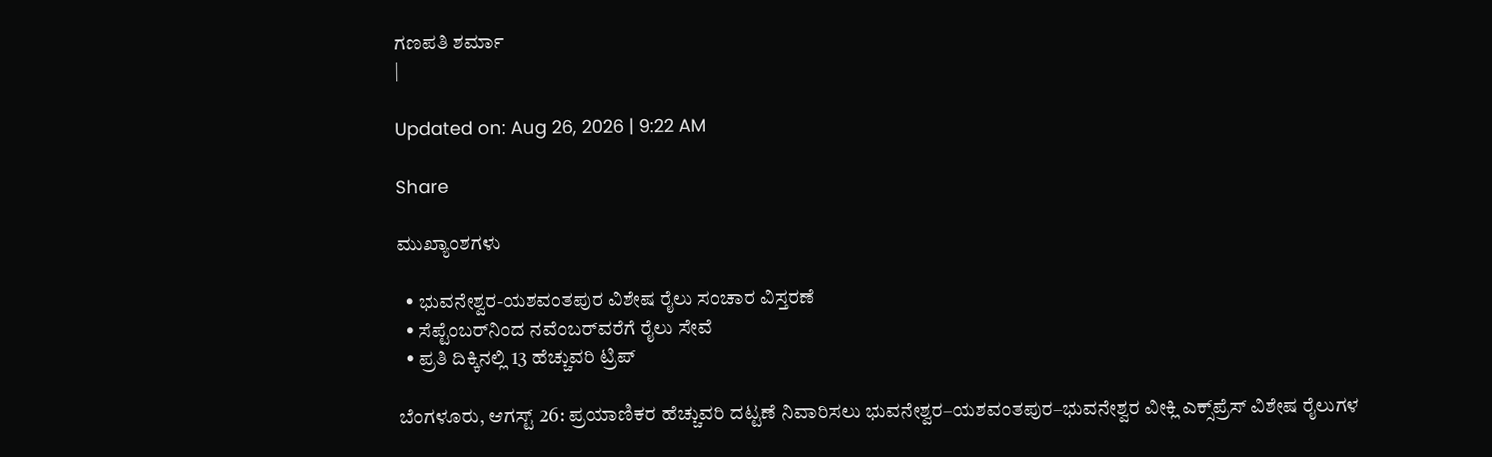ಗಣಪತಿ ಶರ್ಮಾ
|

Updated on: Aug 26, 2026 | 9:22 AM

Share

ಮುಖ್ಯಾಂಶಗಳು

  • ಭುವನೇಶ್ವರ-ಯಶವಂತಪುರ ವಿಶೇಷ ರೈಲು ಸಂಚಾರ ವಿಸ್ತರಣೆ
  • ಸೆಪ್ಟೆಂಬರ್‌ನಿಂದ ನವೆಂಬರ್‌ವರೆಗೆ ರೈಲು ಸೇವೆ
  • ಪ್ರತಿ ದಿಕ್ಕಿನಲ್ಲಿ 13 ಹೆಚ್ಚುವರಿ ಟ್ರಿಪ್

ಬೆಂಗಳೂರು, ಆಗಸ್ಟ್ 26: ಪ್ರಯಾಣಿಕರ ಹೆಚ್ಚುವರಿ ದಟ್ಟಣೆ ನಿವಾರಿಸಲು ಭುವನೇಶ್ವರ–ಯಶವಂತಪುರ–ಭುವನೇಶ್ವರ ವೀಕ್ಲಿ ಎಕ್ಸ್‌ಪ್ರೆಸ್ ವಿಶೇಷ ರೈಲುಗಳ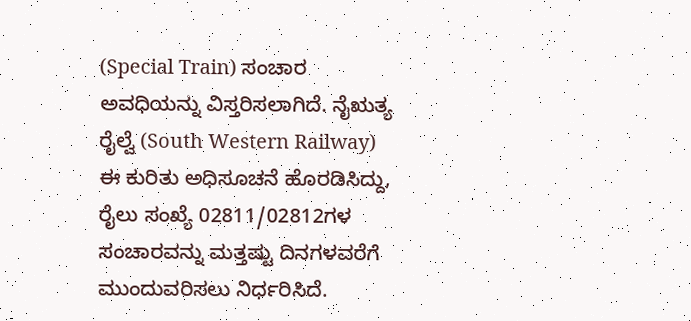(Special Train) ಸಂಚಾರ ಅವಧಿಯನ್ನು ವಿಸ್ತರಿಸಲಾಗಿದೆ. ನೈಋತ್ಯ ರೈಲ್ವೆ (South Western Railway) ಈ ಕುರಿತು ಅಧಿಸೂಚನೆ ಹೊರಡಿಸಿದ್ದು, ರೈಲು ಸಂಖ್ಯೆ 02811/02812ಗಳ ಸಂಚಾರವನ್ನು ಮತ್ತಷ್ಟು ದಿನಗಳವರೆಗೆ ಮುಂದುವರಿಸಲು ನಿರ್ಧರಿಸಿದೆ.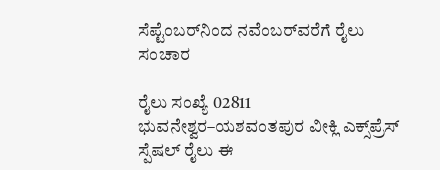ಸೆಪ್ಟೆಂಬರ್‌ನಿಂದ ನವೆಂಬರ್‌ವರೆಗೆ ರೈಲು ಸಂಚಾರ

ರೈಲು ಸಂಖ್ಯೆ 02811 ಭುವನೇಶ್ವರ–ಯಶವಂತಪುರ ವೀಕ್ಲಿ ಎಕ್ಸ್‌ಪ್ರೆಸ್ ಸ್ಪೆಷಲ್ ರೈಲು ಈ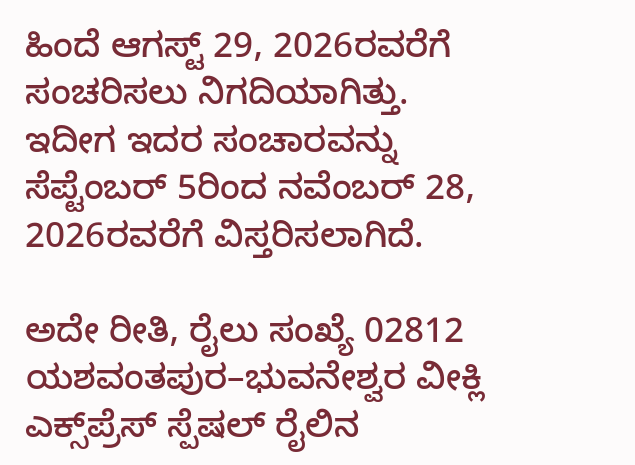ಹಿಂದೆ ಆಗಸ್ಟ್ 29, 2026ರವರೆಗೆ ಸಂಚರಿಸಲು ನಿಗದಿಯಾಗಿತ್ತು. ಇದೀಗ ಇದರ ಸಂಚಾರವನ್ನು ಸೆಪ್ಟೆಂಬರ್ 5ರಿಂದ ನವೆಂಬರ್ 28, 2026ರವರೆಗೆ ವಿಸ್ತರಿಸಲಾಗಿದೆ.

ಅದೇ ರೀತಿ, ರೈಲು ಸಂಖ್ಯೆ 02812 ಯಶವಂತಪುರ–ಭುವನೇಶ್ವರ ವೀಕ್ಲಿ ಎಕ್ಸ್‌ಪ್ರೆಸ್ ಸ್ಪೆಷಲ್ ರೈಲಿನ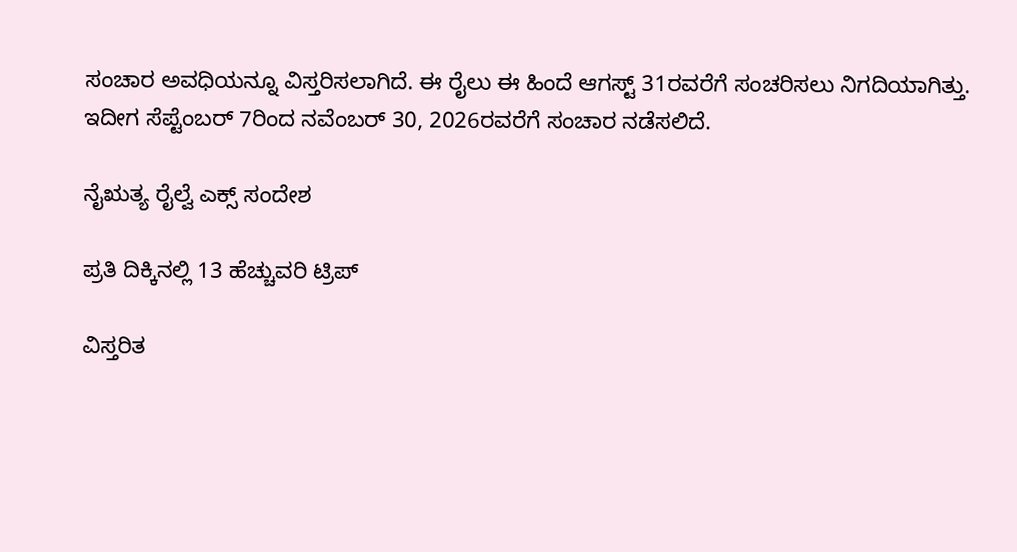ಸಂಚಾರ ಅವಧಿಯನ್ನೂ ವಿಸ್ತರಿಸಲಾಗಿದೆ. ಈ ರೈಲು ಈ ಹಿಂದೆ ಆಗಸ್ಟ್ 31ರವರೆಗೆ ಸಂಚರಿಸಲು ನಿಗದಿಯಾಗಿತ್ತು. ಇದೀಗ ಸೆಪ್ಟೆಂಬರ್ 7ರಿಂದ ನವೆಂಬರ್ 30, 2026ರವರೆಗೆ ಸಂಚಾರ ನಡೆಸಲಿದೆ.

ನೈಋತ್ಯ ರೈಲ್ವೆ ಎಕ್ಸ್ ಸಂದೇಶ

ಪ್ರತಿ ದಿಕ್ಕಿನಲ್ಲಿ 13 ಹೆಚ್ಚುವರಿ ಟ್ರಿಪ್

ವಿಸ್ತರಿತ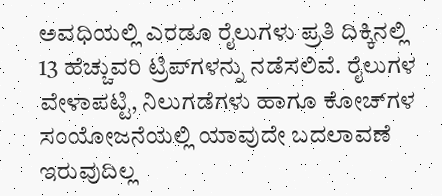ಅವಧಿಯಲ್ಲಿ ಎರಡೂ ರೈಲುಗಳು ಪ್ರತಿ ದಿಕ್ಕಿನಲ್ಲಿ 13 ಹೆಚ್ಚುವರಿ ಟ್ರಿಪ್‌ಗಳನ್ನು ನಡೆಸಲಿವೆ. ರೈಲುಗಳ ವೇಳಾಪಟ್ಟಿ, ನಿಲುಗಡೆಗಳು ಹಾಗೂ ಕೋಚ್‌ಗಳ ಸಂಯೋಜನೆಯಲ್ಲಿ ಯಾವುದೇ ಬದಲಾವಣೆ ಇರುವುದಿಲ್ಲ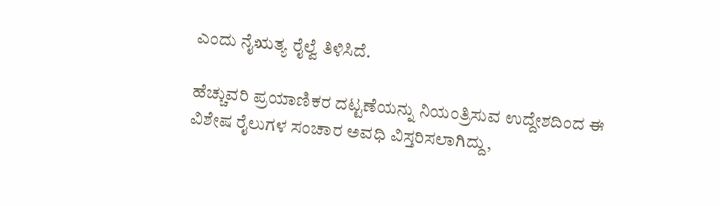ಎಂದು ನೈಋತ್ಯ ರೈಲ್ವೆ ತಿಳಿಸಿದೆ.

ಹೆಚ್ಚುವರಿ ಪ್ರಯಾಣಿಕರ ದಟ್ಟಣೆಯನ್ನು ನಿಯಂತ್ರಿಸುವ ಉದ್ದೇಶದಿಂದ ಈ ವಿಶೇಷ ರೈಲುಗಳ ಸಂಚಾರ ಅವಧಿ ವಿಸ್ತರಿಸಲಾಗಿದ್ದು,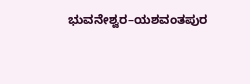ಭುವನೇಶ್ವರ–ಯಶವಂತಪುರ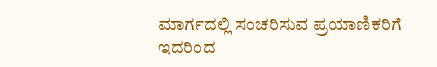ಮಾರ್ಗದಲ್ಲಿ ಸಂಚರಿಸುವ ಪ್ರಯಾಣಿಕರಿಗೆ ಇದರಿಂದ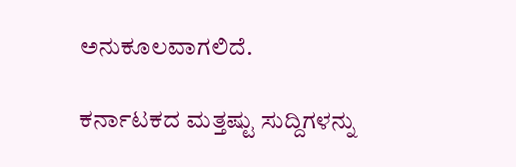ಅನುಕೂಲವಾಗಲಿದೆ.

ಕರ್ನಾಟಕದ ಮತ್ತಷ್ಟು ಸುದ್ದಿಗಳನ್ನು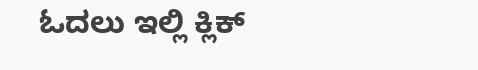ಓದಲು ಇಲ್ಲಿ ಕ್ಲಿಕ್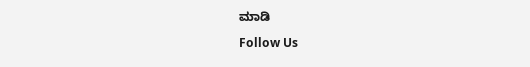ಮಾಡಿ

Follow Us